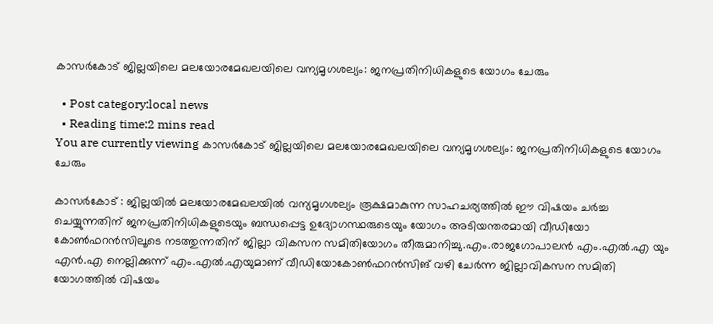കാസർകോട് ജില്ലയിലെ മലയോരമേഖലയിലെ വന്യമൃഗശല്യം: ജനപ്രതിനിധികളുടെ യോഗം ചേരും

  • Post category:local news
  • Reading time:2 mins read
You are currently viewing കാസർകോട് ജില്ലയിലെ മലയോരമേഖലയിലെ വന്യമൃഗശല്യം: ജനപ്രതിനിധികളുടെ യോഗം ചേരും

കാസർകോട് : ജില്ലയില്‍ മലയോരമേഖലയില്‍ വന്യമൃഗശല്യം രൂക്ഷമാകുന്ന സാഹചര്യത്തില്‍ ഈ വിഷയം ചര്‍ച്ച ചെയ്യുന്നതിന് ജനപ്രതിനിധികളുടെയും ബന്ധപ്പെട്ട ഉദ്യോഗസ്ഥരുടെയും യോഗം അടിയന്തരമായി വീഡിയോ കോണ്‍ഫറന്‍സിലൂടെ നടത്തുന്നതിന് ജില്ലാ വികസന സമിതിയോഗം തീരുമാനിച്ചു.എം.രാജഗോപാലന്‍ എം.എല്‍.എ യും എന്‍.എ നെല്ലിക്കുന്ന് എം.എല്‍.എയുമാണ് വീഡിയോകോണ്‍ഫറന്‍സിങ് വഴി ചേര്‍ന്ന ജില്ലാവികസന സമിതി യോഗത്തില്‍ വിഷയം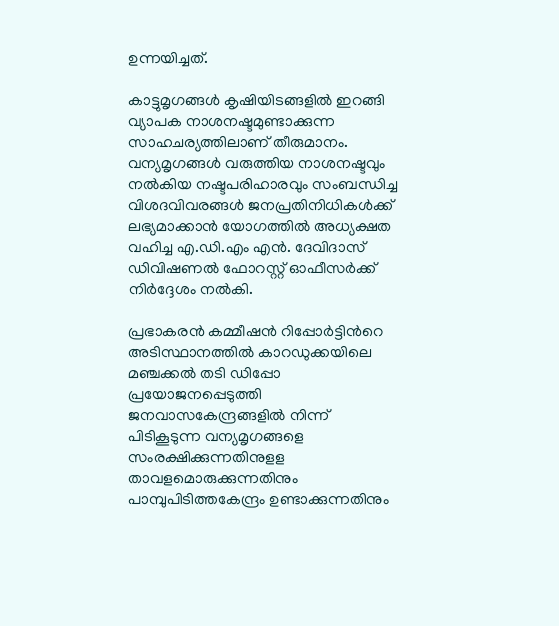ഉന്നയിച്ചത്.

കാട്ടുമൃഗങ്ങള്‍ കൃഷിയിടങ്ങളില്‍ ഇറങ്ങി വ്യാപക നാശനഷ്ടമുണ്ടാക്കുന്ന സാഹചര്യത്തിലാണ് തീരുമാനം. വന്യമൃഗങ്ങള്‍ വരുത്തിയ നാശനഷ്ടവും നല്‍കിയ നഷ്ടപരിഹാരവും സംബന്ധിച്ച വിശദവിവരങ്ങള്‍ ജനപ്രതിനിധികള്‍ക്ക് ലഭ്യമാക്കാന്‍ യോഗത്തില്‍ അധ്യക്ഷത വഹിച്ച എ.ഡി.എം എന്‍. ദേവിദാസ് ഡിവിഷണല്‍ ഫോറസ്റ്റ് ഓഫീസര്‍ക്ക് നിര്‍ദ്ദേശം നല്‍കി.

പ്രഭാകരന്‍ കമ്മീഷന്‍ റിപ്പോര്‍ട്ടിന്‍റെ അടിസ്ഥാനത്തില്‍ കാറഡുക്കയിലെ മഞ്ചക്കല്‍ തടി ഡിപ്പോ പ്രയോജനപ്പെടുത്തി ജനവാസകേന്ദ്രങ്ങളില്‍ നിന്ന് പിടികൂടുന്ന വന്യമൃഗങ്ങളെ സംരക്ഷിക്കുന്നതിനുളള താവളമൊരുക്കുന്നതിനും പാമ്പുപിടിത്തകേന്ദ്രം ഉണ്ടാക്കുന്നതിനും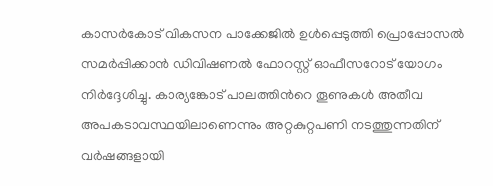കാസര്‍കോട് വികസന പാക്കേജില്‍ ഉള്‍പ്പെടുത്തി പ്രൊപ്പോസല്‍ സമര്‍പ്പിക്കാന്‍ ഡിവിഷണല്‍ ഫോറസ്റ്റ് ഓഫീസറോട് യോഗം നിര്‍ദ്ദേശിച്ചു. കാര്യങ്കോട് പാലത്തിന്‍റെ തൂണുകള്‍ അതീവ അപകടാവസ്ഥയിലാണെന്നും അറ്റകുറ്റപണി നടത്തുന്നതിന് വര്‍ഷങ്ങളായി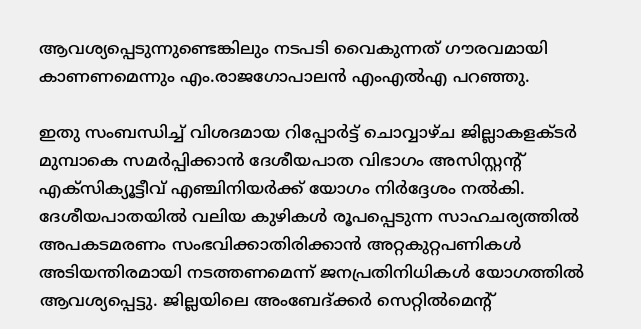ആവശ്യപ്പെടുന്നുണ്ടെങ്കിലും നടപടി വൈകുന്നത് ഗൗരവമായി കാണണമെന്നും എം.രാജഗോപാലന്‍ എംഎല്‍എ പറഞ്ഞു.

ഇതു സംബന്ധിച്ച് വിശദമായ റിപ്പോര്‍ട്ട് ചൊവ്വാഴ്ച ജില്ലാകളക്ടര്‍ മുമ്പാകെ സമര്‍പ്പിക്കാന്‍ ദേശീയപാത വിഭാഗം അസിസ്റ്റന്റ് എക്സിക്യൂട്ടീവ് എഞ്ചിനിയര്‍ക്ക് യോഗം നിര്‍ദ്ദേശം നല്‍കി. ദേശീയപാതയില്‍ വലിയ കുഴികള്‍ രൂപപ്പെടുന്ന സാഹചര്യത്തില്‍ അപകടമരണം സംഭവിക്കാതിരിക്കാന്‍ അറ്റകുറ്റപണികള്‍ അടിയന്തിരമായി നടത്തണമെന്ന് ജനപ്രതിനിധികള്‍ യോഗത്തില്‍ ആവശ്യപ്പെട്ടു. ജില്ലയിലെ അംബേദ്ക്കര്‍ സെറ്റില്‍മെന്റ്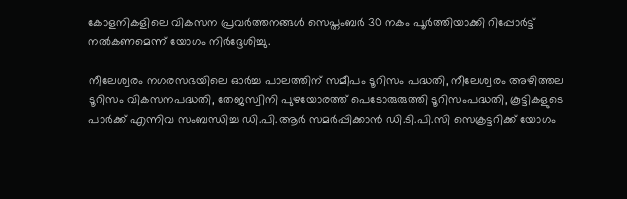കോളനികളിലെ വികസന പ്രവര്‍ത്തനങ്ങള്‍ സെപ്തംബര്‍ 30 നകം പൂര്‍ത്തിയാക്കി റിപ്പോര്‍ട്ട് നല്‍കണമെന്ന് യോഗം നിര്‍ദ്ദേശിച്ചു.

നീലേശ്വരം നഗരസഭയിലെ ഓര്‍ച്ച പാലത്തിന് സമീപം ടൂറിസം പദ്ധതി, നീലേശ്വരം അഴിത്തല ടൂറിസം വികസനപദ്ധതി, തേജസ്വിനി പുഴയോരത്ത് പെടോരുരുത്തി ടൂറിസംപദ്ധതി, കൂട്ടികളുടെ പാര്‍ക്ക് എന്നിവ സംബന്ധിച്ച ഡി.പി.ആര്‍ സമര്‍പ്പിക്കാന്‍ ഡി.ടി.പി.സി സെക്രട്ടറിക്ക് യോഗം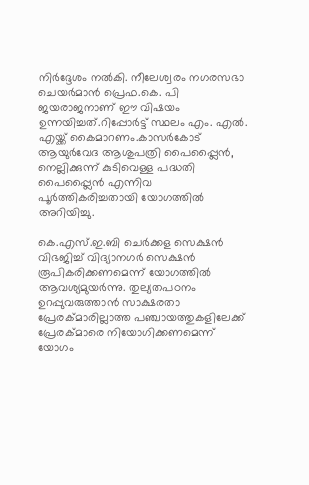നിര്‍ദ്ദേശം നല്‍കി. നീലേശ്വരം നഗരസഭാ ചെയര്‍മാന്‍ പ്രെഫ.കെ. പി ജയരാജനാണ് ഈ വിഷയം ഉന്നയിച്ചത്.റിപ്പോര്‍ട്ട് സ്ഥലം എം. എല്‍. എയ്ക്ക് കൈമാറണം.കാസര്‍കോട് ആയുര്‍വേദ ആശുപത്രി പൈപ്പ്ലൈന്‍, നെല്ലിക്കുന്ന് കുടിവെള്ള പദ്ധതി പൈപ്പ്ലൈന്‍ എന്നിവ പൂര്‍ത്തികരിച്ചതായി യോഗത്തില്‍ അറിയിച്ചു.

കെ.എസ്.ഇ.ബി ചെര്‍ക്കള സെക്ഷന്‍ വിഭജിച്ച് വിദ്യാനഗര്‍ സെക്ഷന്‍ രൂപികരിക്കണമെന്ന് യോഗത്തില്‍ ആവശ്യമുയര്‍ന്നു. തുല്യതപഠനം ഉറപ്പുവരുത്താന്‍ സാക്ഷരതാ പ്രേരക്മാരില്ലാത്ത പഞ്ചായത്തുകളിലേക്ക് പ്രേരക്മാരെ നിയോഗിക്കണമെന്ന് യോഗം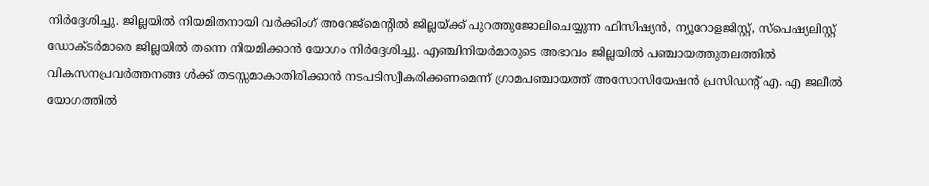നിര്‍ദ്ദേശിച്ചു. ജില്ലയില്‍ നിയമിതനായി വര്‍ക്കിംഗ് അറേജ്മെന്റില്‍ ജില്ലയ്ക്ക് പുറത്തുജോലിചെയ്യുന്ന ഫിസിഷ്യന്‍, ന്യൂറോളജിസ്റ്റ്, സ്പെഷ്യലിസ്റ്റ് ഡോക്ടര്‍മാരെ ജില്ലയില്‍ തന്നെ നിയമിക്കാന്‍ യോഗം നിര്‍ദ്ദേശിച്ചു. എഞ്ചിനിയര്‍മാരുടെ അഭാവം ജില്ലയില്‍ പഞ്ചായത്തുതലത്തില്‍ വികസനപ്രവര്‍ത്തനങ്ങ ള്‍ക്ക് തടസ്സമാകാതിരിക്കാന്‍ നടപടിസ്വീകരിക്കണമെന്ന് ഗ്രാമപഞ്ചായത്ത് അസോസിയേഷന്‍ പ്രസിഡന്റ് എ. എ ജലീല്‍ യോഗത്തില്‍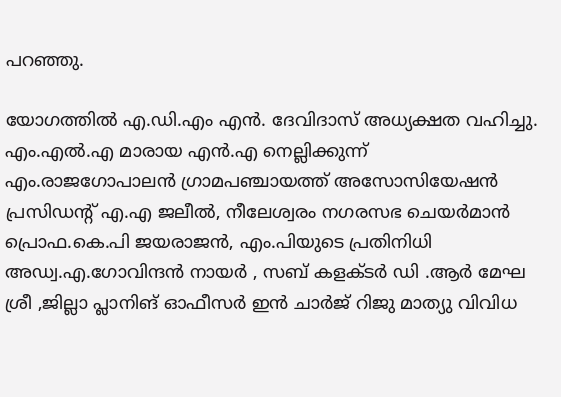പറഞ്ഞു.

യോഗത്തില്‍ എ.ഡി.എം എന്‍. ദേവിദാസ് അധ്യക്ഷത വഹിച്ചു. എം.എല്‍.എ മാരായ എന്‍.എ നെല്ലിക്കുന്ന് എം.രാജഗോപാലന്‍ ഗ്രാമപഞ്ചായത്ത് അസോസിയേഷന്‍ പ്രസിഡന്റ് എ.എ ജലീല്‍, നീലേശ്വരം നഗരസഭ ചെയര്‍മാന്‍ പ്രൊഫ.കെ.പി ജയരാജന്‍, എം.പിയുടെ പ്രതിനിധി അഡ്വ.എ.ഗോവിന്ദന്‍ നായര്‍ , സബ് കളക്ടര്‍ ഡി .ആര്‍ മേഘ ശ്രീ ,ജില്ലാ പ്ലാനിങ് ഓഫീസര്‍ ഇന്‍ ചാര്‍ജ് റിജു മാത്യു വിവിധ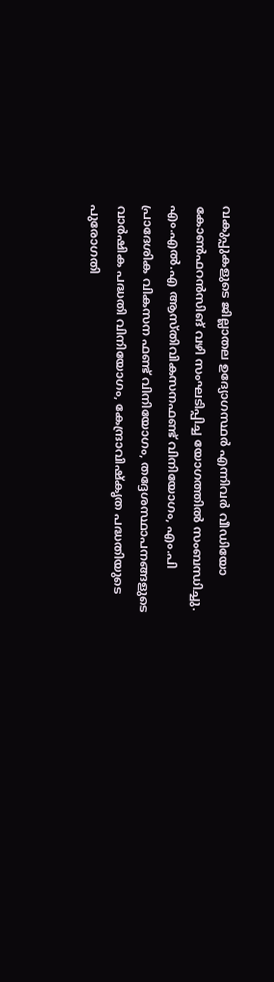വകുപ്പുകളുടെ ജില്ലാതല ഉദ്യോഗസ്ഥര്‍ എന്നിവര്‍ വീഡിയോ കോണ്‍ഫറന്‍സിങ് വഴി സംഘടിപ്പിച്ച യോഗത്തില്‍ സംബന്ധിച്ചു. എം.എല്‍.എ ആസ്തിവികസനഫണ്ട് വിനിയോഗം, എം.പി പ്രാദേശിക വികസന ഫണ്ട് വിനിയോഗം, തദ്ദേശസ്ഥാപനങ്ങളുടെ വാര്‍ഷിക പദ്ധതി വിനിയോഗം, കേന്ദ്രാവിഷ്‌കൃത പദ്ധതിയുടെ പുരോഗതി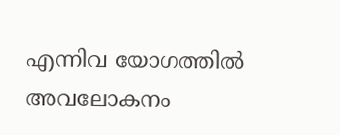എന്നിവ യോഗത്തില്‍ അവലോകനം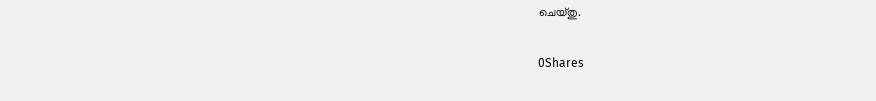ചെയ്തു.

0Shares